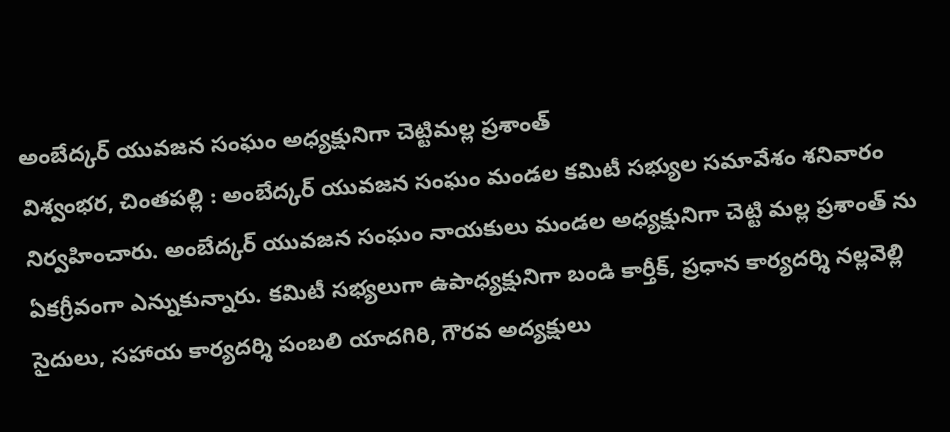అంబేద్కర్ యువజన సంఘం అధ్యక్షునిగా చెట్టిమల్ల ప్రశాంత్
విశ్వంభర, చింతపల్లి : అంబేద్కర్ యువజన సంఘం మండల కమిటీ సభ్యుల సమావేశం శనివారం నిర్వహించారు. అంబేద్కర్ యువజన సంఘం నాయకులు మండల అధ్యక్షునిగా చెట్టి మల్ల ప్రశాంత్ ను ఏకగ్రీవంగా ఎన్నుకున్నారు. కమిటీ సభ్యలుగా ఉపాధ్యక్షునిగా బండి కార్తీక్, ప్రధాన కార్యదర్శి నల్లవెల్లి సైదులు, సహాయ కార్యదర్శి పంబలి యాదగిరి, గౌరవ అద్యక్షులు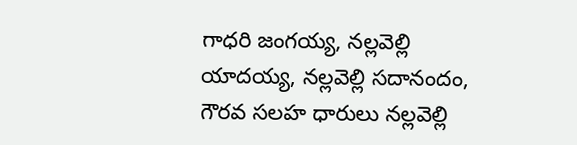గాధరి జంగయ్య, నల్లవెల్లి యాదయ్య, నల్లవెల్లి సదానందం, గౌరవ సలహ ధారులు నల్లవెల్లి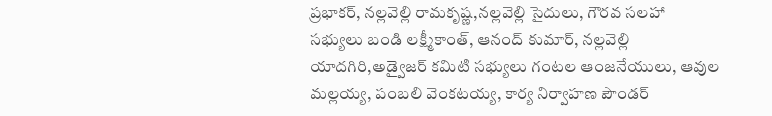ప్రభాకర్, నల్లవెల్లి రామకృష్ణ,నల్లవెల్లి సైదులు, గౌరవ సలహా సభ్యులు బండి లక్ష్మీకాంత్, ఆనంద్ కుమార్, నల్లవెల్లి యాదగిరి,అడ్వైజర్ కమిటి సభ్యులు గంటల ఆంజనేయులు, ఆవుల మల్లయ్య, పంబలి వెంకటయ్య, కార్య నిర్వాహణ పౌండర్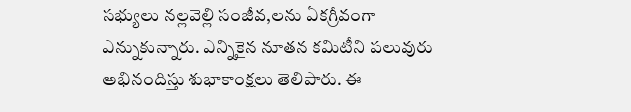సభ్యులు నల్లవెల్లి సంజీవ,లను ఏకగ్రీవంగా ఎన్నుకున్నారు. ఎన్నికైన నూతన కమిటీని పలువురు అభినందిస్తు శుభాకాంక్షలు తెలిపారు. ఈ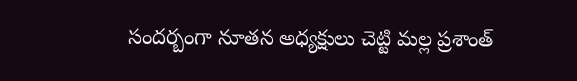సందర్బంగా నూతన అధ్యక్షులు చెట్టి మల్ల ప్రశాంత్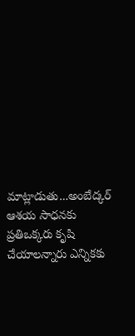మాట్లాడుతు...అంబేద్కర్ ఆశయ సాధనకు ప్రతిఒక్కరు కృషి చేయాలన్నారు ఎన్నికకు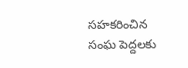సహకరించిన సంఘ పెద్దలకు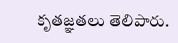కృతజ్ఞతలు తెలిపారు.